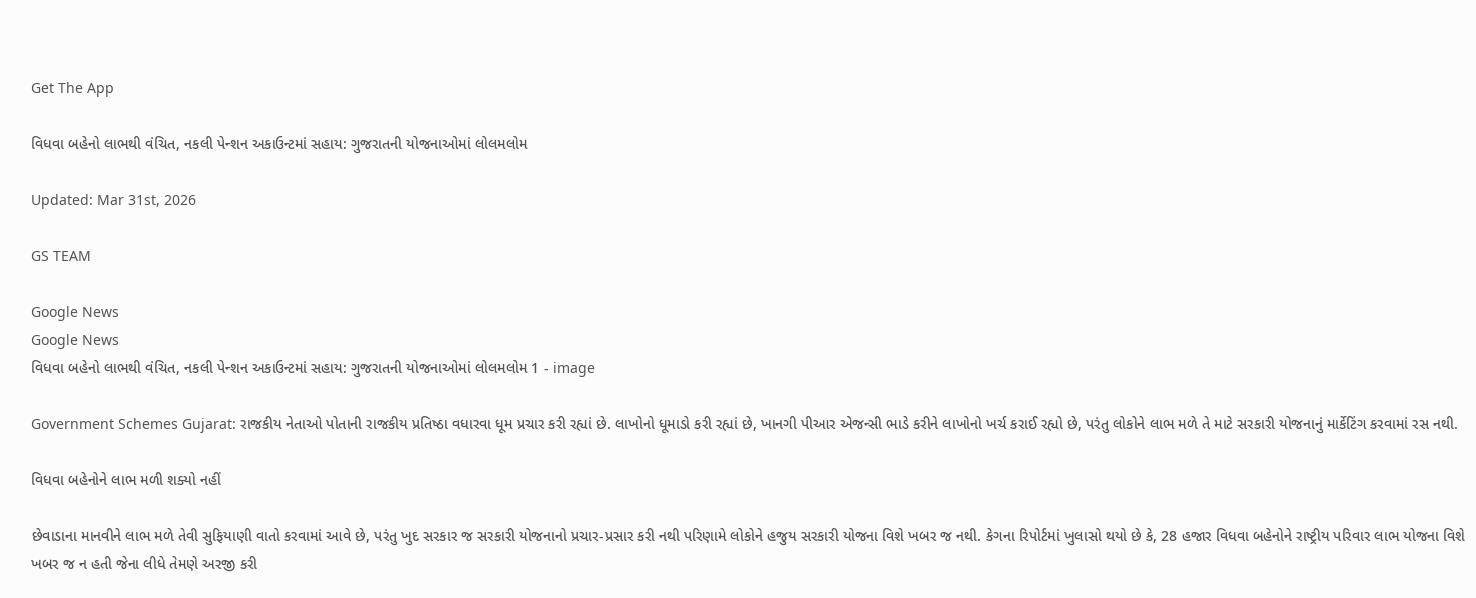Get The App

વિધવા બહેનો લાભથી વંચિત, નકલી પેન્શન અકાઉન્ટમાં સહાય: ગુજરાતની યોજનાઓમાં લોલમલોમ

Updated: Mar 31st, 2026

GS TEAM

Google News
Google News
વિધવા બહેનો લાભથી વંચિત, નકલી પેન્શન અકાઉન્ટમાં સહાય: ગુજરાતની યોજનાઓમાં લોલમલોમ 1 - image

Government Schemes Gujarat: રાજકીય નેતાઓ પોતાની રાજકીય પ્રતિષ્ઠા વધારવા ધૂમ પ્રચાર કરી રહ્યાં છે. લાખોનો ધૂમાડો કરી રહ્યાં છે, ખાનગી પીઆર એજન્સી ભાડે કરીને લાખોનો ખર્ચ કરાઈ રહ્યો છે, પરંતુ લોકોને લાભ મળે તે માટે સરકારી યોજનાનું માર્કેટિંગ કરવામાં રસ નથી.

વિધવા બહેનોને લાભ મળી શક્યો નહીં

છેવાડાના માનવીને લાભ મળે તેવી સુફિયાણી વાતો કરવામાં આવે છે, પરંતુ ખુદ સરકાર જ સરકારી યોજનાનો પ્રચાર-પ્રસાર કરી નથી પરિણામે લોકોને હજુય સરકારી યોજના વિશે ખબર જ નથી. કેગના રિપોર્ટમાં ખુલાસો થયો છે કે, 28 હજાર વિધવા બહેનોને રાષ્ટ્રીય પરિવાર લાભ યોજના વિશે ખબર જ ન હતી જેના લીધે તેમણે અરજી કરી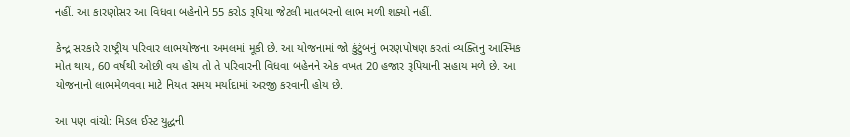નહીં. આ કારણોસર આ વિધવા બહેનોને 55 કરોડ રૂપિયા જેટલી માતબરનો લાભ મળી શક્યો નહીં.

કેન્દ્ર સરકારે રાષ્ટ્રીય પરિવાર લાભયોજના અમલમાં મૂકી છે. આ યોજનામાં જો કુંટુંબનું ભરણપોષણ કરતાં વ્યક્તિનુ આસ્મિક મોત થાય, 60 વર્ષથી ઓછી વય હોય તો તે પરિવારની વિધવા બહેનને એક વખત 20 હજાર રૂપિયાની સહાય મળે છે. આ યોજનાનો લાભમેળવવા માટે નિયત સમય મર્યાદામાં અરજી કરવાની હોય છે.

આ પણ વાંચો: મિડલ ઈસ્ટ યુદ્ધની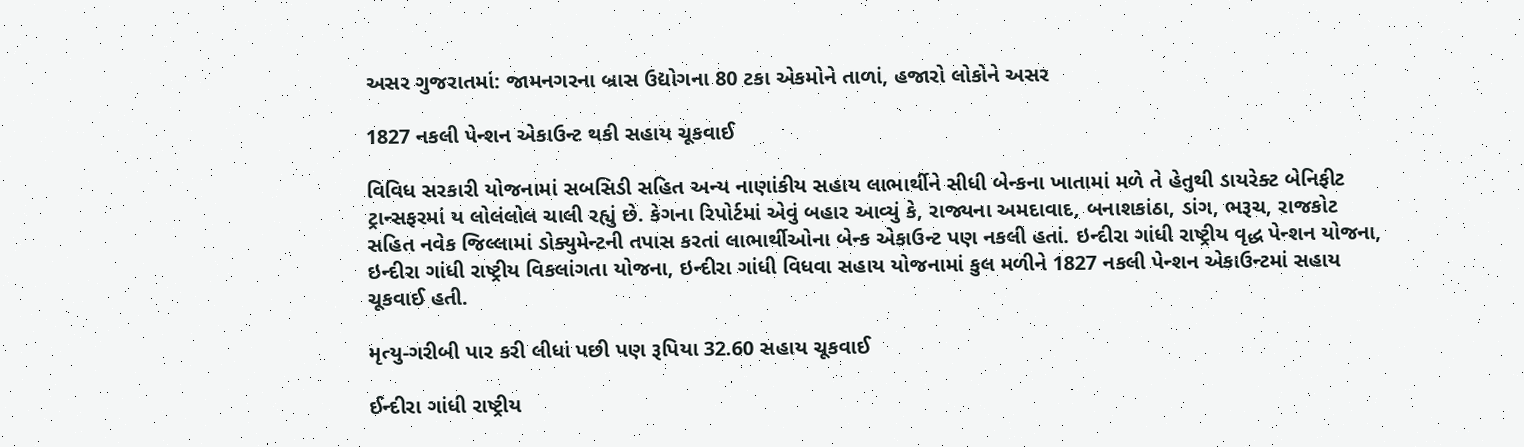અસર ગુજરાતમાં: જામનગરના બ્રાસ ઉદ્યોગના 80 ટકા એકમોને તાળાં, હજારો લોકોને અસર

1827 નકલી પેન્શન એકાઉન્ટ થકી સહાય ચૂકવાઈ

વિવિધ સરકારી યોજનામાં સબસિડી સહિત અન્ય નાણાંકીય સહાય લાભાર્થીને સીધી બેન્કના ખાતામાં મળે તે હેતુથી ડાયરેક્ટ બેનિફીટ ટ્રાન્સફરમાં ય લોલંલોલ ચાલી રહ્યું છે. કેગના રિપોર્ટમાં એવું બહાર આવ્યું કે, રાજ્યના અમદાવાદ, બનાશકાંઠા, ડાંગ, ભરૂચ, રાજકોટ સહિત નવેક જિલ્લામાં ડોક્યુમેન્ટની તપાસ કરતાં લાભાર્થીઓના બેન્ક એકાઉન્ટ પણ નકલી હતાં. ઇન્દીરા ગાંધી રાષ્ટ્રીય વૃદ્ધ પેન્શન યોજના, ઇન્દીરા ગાંધી રાષ્ટ્રીય વિકલાંગતા યોજના, ઇન્દીરા ગાંધી વિધવા સહાય યોજનામાં કુલ મળીને 1827 નકલી પેન્શન એકાઉન્ટમાં સહાય ચૂકવાઈ હતી.

મૃત્યુ-ગરીબી પાર કરી લીધાં પછી પણ રૂપિયા 32.60 સહાય ચૂકવાઈ

ઈન્દીરા ગાંધી રાષ્ટ્રીય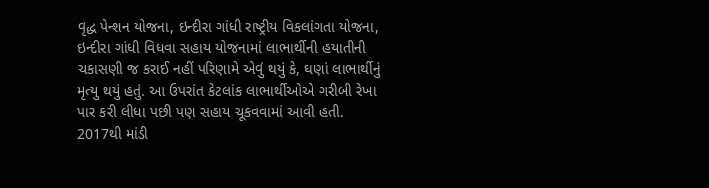વૃદ્ધ પેન્શન યોજના, ઇન્દીરા ગાંધી રાષ્ટ્રીય વિકલાંગતા યોજના, ઇન્દીરા ગાંધી વિધવા સહાય યોજનામાં લાભાર્થીની હયાતીની ચકાસણી જ કરાઈ નહીં પરિણામે એવું થયું કે, ઘણાં લાભાર્થીનું મૃત્યુ થયું હતું. આ ઉપરાંત કેટલાંક લાભાર્થીઓએ ગરીબી રેખા પાર કરી લીધા પછી પણ સહાય ચૂકવવામાં આવી હતી. 2017થી માંડી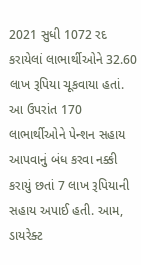2021 સુધી 1072 રદ કરાયેલાં લાભાર્થીઓને 32.60 લાખ રૂપિયા ચૂકવાયા હતાં. આ ઉપરાંત 170 લાભાર્થીઓને પેન્શન સહાય આપવાનું બંધ કરવા નક્કી કરાયું છતાં 7 લાખ રૂપિયાની સહાય અપાઈ હતી. આમ, ડાયરેક્ટ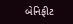બેનિફીટ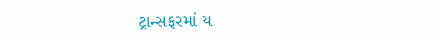ટ્રાન્સફરમાં ય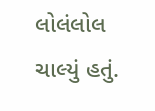લોલંલોલ ચાલ્યું હતું.